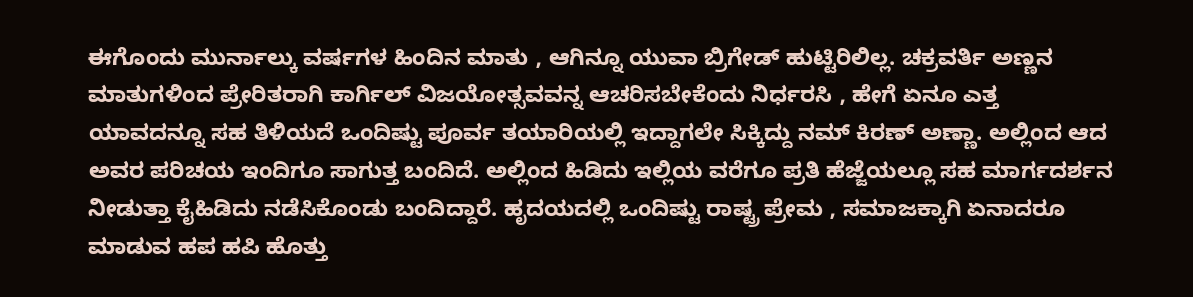ಈಗೊಂದು ಮುರ್ನಾಲ್ಕು ವರ್ಷಗಳ ಹಿಂದಿನ ಮಾತು , ಆಗಿನ್ನೂ ಯುವಾ ಬ್ರಿಗೇಡ್ ಹುಟ್ಟಿರಿಲಿಲ್ಲ. ಚಕ್ರವರ್ತಿ ಅಣ್ಣನ ಮಾತುಗಳಿಂದ ಪ್ರೇರಿತರಾಗಿ ಕಾರ್ಗಿಲ್ ವಿಜಯೋತ್ಸವವನ್ನ ಆಚರಿಸಬೇಕೆಂದು ನಿರ್ಧರಸಿ , ಹೇಗೆ ಏನೂ ಎತ್ತ ಯಾವದನ್ನೂ ಸಹ ತಿಳಿಯದೆ ಒಂದಿಷ್ಟು ಪೂರ್ವ ತಯಾರಿಯಲ್ಲಿ ಇದ್ದಾಗಲೇ ಸಿಕ್ಕಿದ್ದು ನಮ್ ಕಿರಣ್ ಅಣ್ಣಾ. ಅಲ್ಲಿಂದ ಆದ ಅವರ ಪರಿಚಯ ಇಂದಿಗೂ ಸಾಗುತ್ತ ಬಂದಿದೆ. ಅಲ್ಲಿಂದ ಹಿಡಿದು ಇಲ್ಲಿಯ ವರೆಗೂ ಪ್ರತಿ ಹೆಜ್ಜೆಯಲ್ಲೂ ಸಹ ಮಾರ್ಗದರ್ಶನ ನೀಡುತ್ತಾ ಕೈಹಿಡಿದು ನಡೆಸಿಕೊಂಡು ಬಂದಿದ್ದಾರೆ. ಹೃದಯದಲ್ಲಿ ಒಂದಿಷ್ಟು ರಾಷ್ಟ್ರ ಪ್ರೇಮ , ಸಮಾಜಕ್ಕಾಗಿ ಏನಾದರೂ ಮಾಡುವ ಹಪ ಹಪಿ ಹೊತ್ತು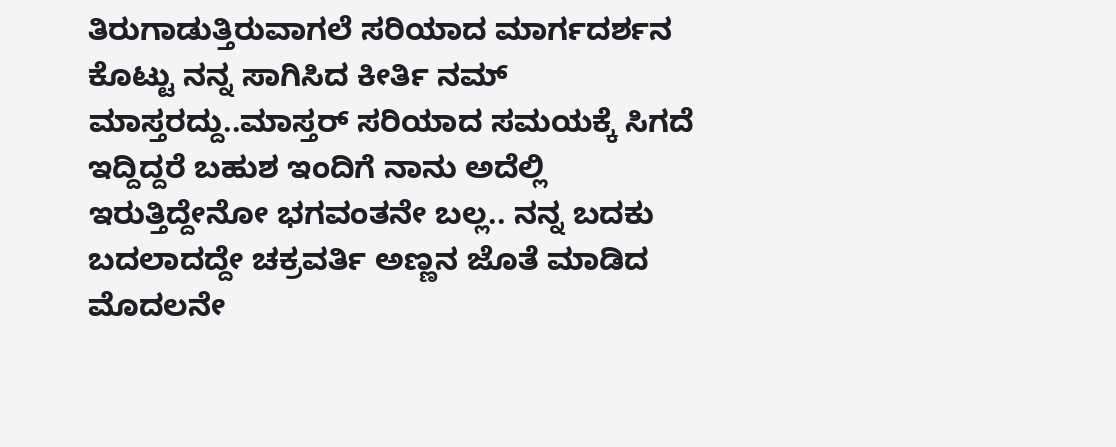ತಿರುಗಾಡುತ್ತಿರುವಾಗಲೆ ಸರಿಯಾದ ಮಾರ್ಗದರ್ಶನ ಕೊಟ್ಟು ನನ್ನ ಸಾಗಿಸಿದ ಕೀರ್ತಿ ನಮ್ ಮಾಸ್ತರದ್ದು..ಮಾಸ್ತರ್ ಸರಿಯಾದ ಸಮಯಕ್ಕೆ ಸಿಗದೆ ಇದ್ದಿದ್ದರೆ ಬಹುಶ ಇಂದಿಗೆ ನಾನು ಅದೆಲ್ಲಿ ಇರುತ್ತಿದ್ದೇನೋ ಭಗವಂತನೇ ಬಲ್ಲ.. ನನ್ನ ಬದಕು ಬದಲಾದದ್ದೇ ಚಕ್ರವರ್ತಿ ಅಣ್ಣನ ಜೊತೆ ಮಾಡಿದ ಮೊದಲನೇ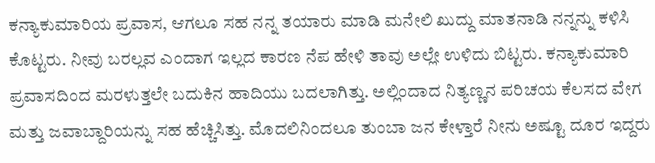ಕನ್ಯಾಕುಮಾರಿಯ ಪ್ರವಾಸ, ಆಗಲೂ ಸಹ ನನ್ನ ತಯಾರು ಮಾಡಿ ಮನೇಲಿ ಖುದ್ದು ಮಾತನಾಡಿ ನನ್ನನ್ನು ಕಳಿಸಿ ಕೊಟ್ಟರು. ನೀವು ಬರಲ್ಲವ ಎಂದಾಗ ಇಲ್ಲದ ಕಾರಣ ನೆಪ ಹೇಳಿ ತಾವು ಅಲ್ಲೇ ಉಳಿದು ಬಿಟ್ಟರು. ಕನ್ಯಾಕುಮಾರಿ ಪ್ರವಾಸದಿಂದ ಮರಳುತ್ತಲೇ ಬದುಕಿನ ಹಾದಿಯು ಬದಲಾಗಿತ್ತು. ಅಲ್ಲಿಂದಾದ ನಿತ್ಯಣ್ಣನ ಪರಿಚಯ ಕೆಲಸದ ವೇಗ ಮತ್ತು ಜವಾಬ್ದಾರಿಯನ್ನು ಸಹ ಹೆಚ್ಚಿಸಿತ್ತು. ಮೊದಲಿನಿಂದಲೂ ತುಂಬಾ ಜನ ಕೇಳ್ತಾರೆ ನೀನು ಅಷ್ಟೂ ದೂರ ಇದ್ದರು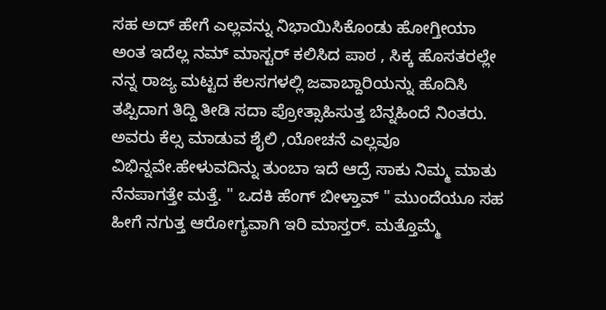ಸಹ ಅದ್ ಹೇಗೆ ಎಲ್ಲವನ್ನು ನಿಭಾಯಿಸಿಕೊಂಡು ಹೋಗ್ತೀಯಾ ಅಂತ ಇದೆಲ್ಲ ನಮ್ ಮಾಸ್ಟರ್ ಕಲಿಸಿದ ಪಾಠ , ಸಿಕ್ಕ ಹೊಸತರಲ್ಲೇ ನನ್ನ ರಾಜ್ಯ ಮಟ್ಟದ ಕೆಲಸಗಳಲ್ಲಿ ಜವಾಬ್ದಾರಿಯನ್ನು ಹೊದಿಸಿ ತಪ್ಪಿದಾಗ ತಿದ್ದಿ ತೀಡಿ ಸದಾ ಪ್ರೋತ್ಸಾಹಿಸುತ್ತ ಬೆನ್ನಹಿಂದೆ ನಿಂತರು. ಅವರು ಕೆಲ್ಸ ಮಾಡುವ ಶೈಲಿ ,ಯೋಚನೆ ಎಲ್ಲವೂ ವಿಭಿನ್ನವೇ.ಹೇಳುವದಿನ್ನು ತುಂಬಾ ಇದೆ ಆದ್ರೆ ಸಾಕು ನಿಮ್ಮ ಮಾತು ನೆನಪಾಗತ್ತೇ ಮತ್ತೆ. " ಒದಕಿ ಹೆಂಗ್ ಬೀಳ್ತಾವ್ " ಮುಂದೆಯೂ ಸಹ ಹೀಗೆ ನಗುತ್ತ ಆರೋಗ್ಯವಾಗಿ ಇರಿ ಮಾಸ್ತರ್. ಮತ್ತೊಮ್ಮೆ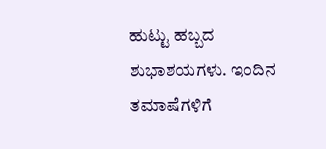ಹುಟ್ಟು ಹಬ್ಬದ ಶುಭಾಶಯಗಳು. ಇಂದಿನ ತಮಾಷೆಗಳಿಗೆ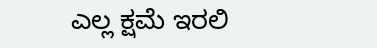ಎಲ್ಲ ಕ್ಷಮೆ ಇರಲಿ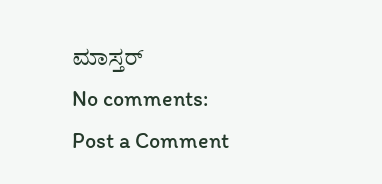ಮಾಸ್ತರ್
No comments:
Post a Comment